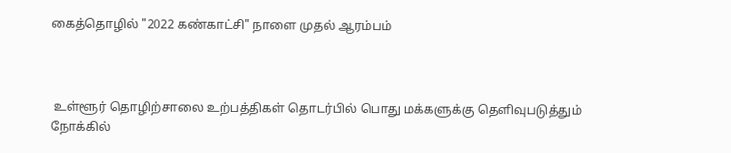கைத்தொழில் "2022 கண்காட்சி" நாளை முதல் ஆரம்பம்



 உள்ளூர் தொழிற்சாலை உற்பத்திகள் தொடர்பில் பொது மக்களுக்கு தெளிவுபடுத்தும் நோக்கில்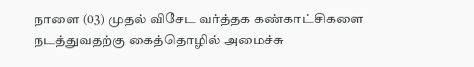நாளை (03) முதல் விசேட வர்த்தக கண்காட்சிகளை நடத்துவதற்கு கைத்தொழில் அமைச்சு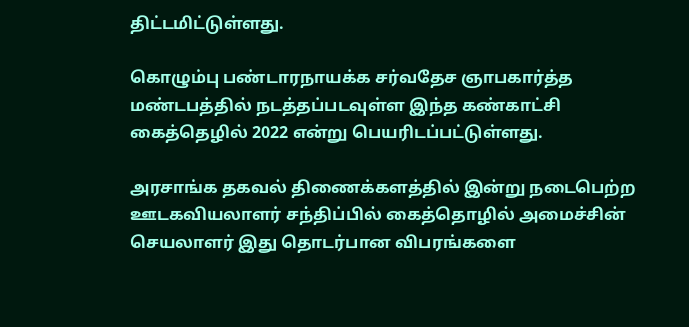திட்டமிட்டுள்ளது.

கொழும்பு பண்டாரநாயக்க சர்வதேச ஞாபகார்த்த மண்டபத்தில் நடத்தப்படவுள்ள இந்த கண்காட்சி கைத்தெழில் 2022 என்று பெயரிடப்பட்டுள்ளது.

அரசாங்க தகவல் திணைக்களத்தில் இன்று நடைபெற்ற ஊடகவியலாளர் சந்திப்பில் கைத்தொழில் அமைச்சின் செயலாளர் இது தொடர்பான விபரங்களை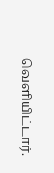வெளியிட்டார்.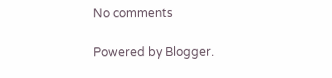No comments

Powered by Blogger.